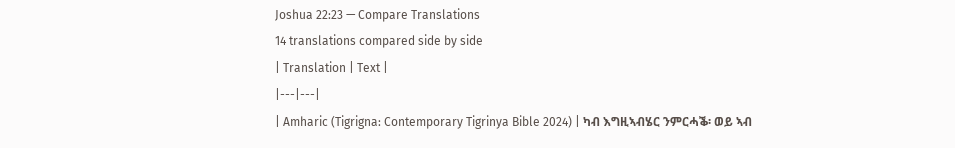Joshua 22:23 — Compare Translations
14 translations compared side by side
| Translation | Text |
|---|---|
| Amharic (Tigrigna: Contemporary Tigrinya Bible 2024) | ካብ እግዚኣብሄር ንምርሓቕ፡ ወይ ኣብ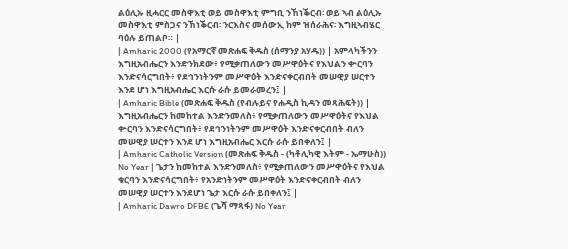ልዕሊኡ ዚሓርር መስዋእቲ ወይ መስዋእቲ ምግቢ ንኸነቕርብ፡ ወይ ኣብ ልዕሊኡ መስዋእቲ ምስጋና ንኸነቕርብ፡ ንርእስና መሰውኢ ከም ዝሰራሕና፡ እግዚኣብሄር ባዕሉ ይጠልቦ። |
| Amharic 2000 (የአማርኛ መጽሐፍ ቅዱስ (ሰማንያ አሃዱ)) | አምላካችንን እግዚአብሔርን እንድንክደው፥ የሚቃጠለውን መሥዋዕትና የእህልን ቍርባን እንድናሳርግበት፥ የደኅንነትንም መሥዋዕት እንድናቀርብበት መሠዊያ ሠርተን እንደ ሆነ እግዚአብሔር እርሱ ራሱ ይመራመረን፤ |
| Amharic Bible (መጽሐፍ ቅዱስ (የብሉይና የሐዲስ ኪዳን መጻሕፍት)) | እግዚአብሔርን ከመከተል እንድንመለስ፥ የሚቃጠለውን መሥዋዕትና የእህል ቍርባን እንድናሳርግበት፥ የደኅንነትንም መሥዋዕት እንድናቀርብበት ብለን መሠዊያ ሠርተን እንደ ሆነ እግዚአብሔር እርሱ ራሱ ይበቀለን፤ |
| Amharic Catholic Version (መጽሐፍ ቅዱስ - (ካቶሊካዊ እትም - ኤማሁስ)) No Year | ጌታን ከመከተል እንድንመለስ፥ የሚቃጠለውን መሥዋዕትና የእህል ቁርባን እንድናሳርግበት፥ የአንድነትንም መሥዋዕት እንድናቀርብበት ብለን መሠዊያ ሠርተን እንደሆነ ጌታ እርሱ ራሱ ይበቀለን፤ |
| Amharic Dawro DFBE (ጌሻ ማጻፋ) No Year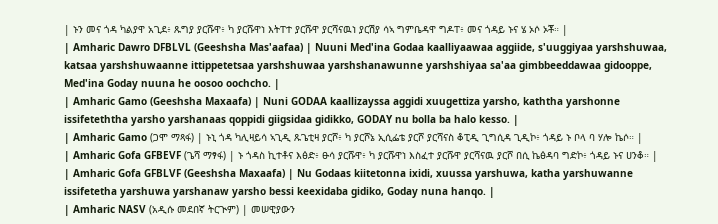| ኑን መና ጎዳ ካልያዋ አጊደ፥ ጹግያ ያርሹዋ፥ ካ ያርሹዋነ እትፐተ ያርሹዋ ያርሻናዉነ ያርሽያ ሳኣ ግምቤዳዋ ግዶፐ፥ መና ጎዳይ ኑና ሄ ኦሶ ኦቾ። |
| Amharic Dawro DFBLVL (Geeshsha Mas'aafaa) | Nuuni Med'ina Godaa kaalliyaawaa aggiide, s'uuggiyaa yarshshuwaa, katsaa yarshshuwaanne ittippetetsaa yarshshuwaa yarshshanawunne yarshshiyaa sa'aa gimbbeeddawaa gidooppe, Med'ina Goday nuuna he oosoo oochcho. |
| Amharic Gamo (Geeshsha Maxaafa) | Nuni GODAA kaallizayssa aggidi xuugettiza yarsho, kaththa yarshonne issifeteththa yarsho yarshanaas qoppidi giigsidaa gidikko, GODAY nu bolla ba halo kesso. |
| Amharic Gamo (ጋሞ ማጻፋ) | ኑኒ ጎዳ ካሊዛይሳ ኣጊዲ ጹጌቲዛ ያርሾ፥ ካ ያርሾኔ ኢሲፌቴ ያርሾ ያርሻናስ ቆፒዲ ጊግሲዳ ጊዲኮ፥ ጎዳይ ኑ ቦላ ባ ሃሎ ኬሶ። |
| Amharic Gofa GFBEVF (ጌሻ ማፃፋ) | ኑ ጎዳስ ኪተቶና እፅድ፥ ፁሳ ያርሹዋ፥ ካ ያርሹዋነ እስፈተ ያርሹዋ ያርሻናዉ ያርሾ በሲ ኬፅዳባ ግድኮ፥ ጎዳይ ኑና ሀንቆ። |
| Amharic Gofa GFBLVF (Geeshsha Maxaafa) | Nu Godaas kiitetonna ixidi, xuussa yarshuwa, katha yarshuwanne issifetetha yarshuwa yarshanaw yarsho bessi keexidaba gidiko, Goday nuna hanqo. |
| Amharic NASV (አዲሱ መደበኛ ትርጒም) | መሠዊያውን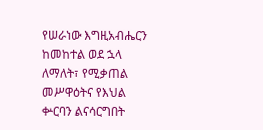የሠራነው እግዚአብሔርን ከመከተል ወደ ኋላ ለማለት፣ የሚቃጠል መሥዋዕትና የእህል ቍርባን ልናሳርግበት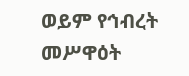ወይም የኅብረት መሥዋዕት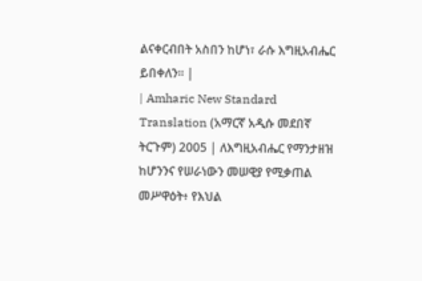ልናቀርብበት አስበን ከሆነ፣ ራሱ እግዚአብሔር ይበቀለን። |
| Amharic New Standard Translation (አማርኛ አዲሱ መደበኛ ትርጉም) 2005 | ለእግዚአብሔር የማንታዘዝ ከሆንንና የሠራነውን መሠዊያ የሚቃጠል መሥዋዕት፥ የእህል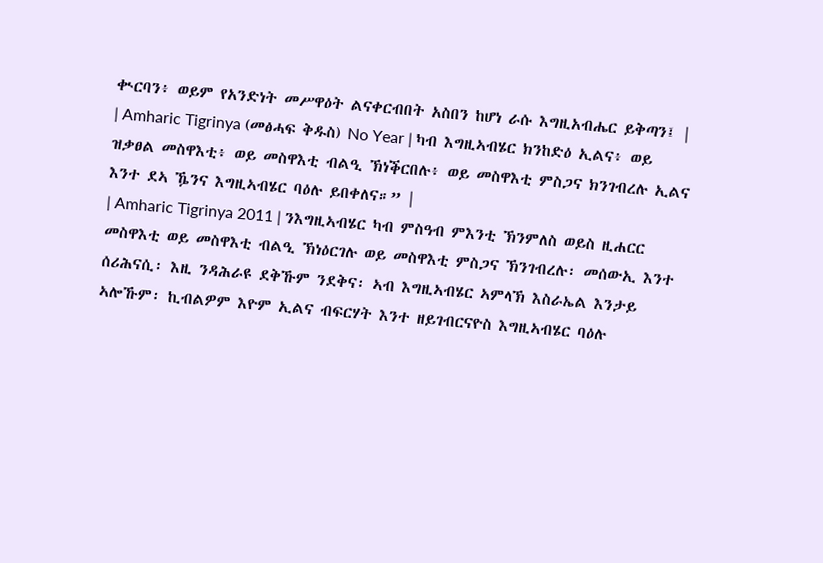ቊርባን፥ ወይም የአንድነት መሥዋዕት ልናቀርብበት አስበን ከሆነ ራሱ እግዚአብሔር ይቅጣን፤ |
| Amharic Tigrinya (መፅሓፍ ቅዱስ) No Year | ካብ እግዚኣብሄር ክንከድዕ ኢልና፥ ወይ ዝቃፀል መስዋእቲ፥ ወይ መስዋእቲ ብልዒ ኽነቕርበሉ፥ ወይ መስዋእቲ ምስጋና ክንገብረሉ ኢልና እንተ ደኣ ዄንና እግዚኣብሄር ባዕሉ ይበቀለና።” |
| Amharic Tigrinya 2011 | ንእግዚኣብሄር ካብ ምስዓብ ምእንቲ ኽንምለስ ወይስ ዚሐርር መስዋእቲ ወይ መስዋእቲ ብልዒ ኽነዕርገሉ ወይ መስዋእቲ ምስጋና ኽንገብረሉ፡ መሰውኢ እንተ ሰሪሕናሲ፡ እዚ ንዳሕራዩ ደቅኹም ንደቅና፡ ኣብ እግዚኣብሄር ኣምላኽ እስራኤል እንታይ ኣሎኹም፡ ኪብልዎም እዮም ኢልና ብፍርሃት እንተ ዘይገብርናዮስ እግዚኣብሄር ባዕሉ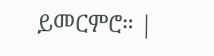ይመርምሮ። |